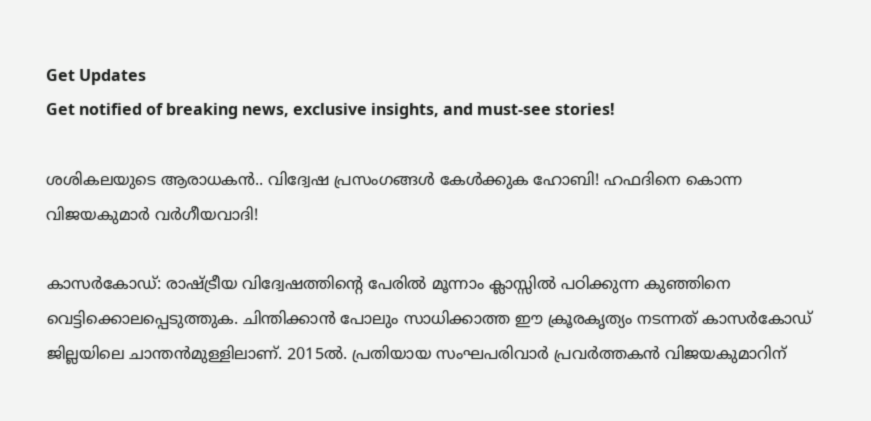Get Updates
Get notified of breaking news, exclusive insights, and must-see stories!

ശശികലയുടെ ആരാധകൻ.. വിദ്വേഷ പ്രസംഗങ്ങൾ കേൾക്കുക ഹോബി! ഹഫദിനെ കൊന്ന വിജയകുമാർ വർഗീയവാദി!

കാസര്‍കോഡ്: രാഷ്ട്രീയ വിദ്വേഷത്തിന്റെ പേരില്‍ മൂന്നാം ക്ലാസ്സില്‍ പഠിക്കുന്ന കുഞ്ഞിനെ വെട്ടിക്കൊലപ്പെടുത്തുക. ചിന്തിക്കാന്‍ പോലും സാധിക്കാത്ത ഈ ക്രൂരകൃത്യം നടന്നത് കാസര്‍കോഡ് ജില്ലയിലെ ചാന്തന്‍മുള്ളിലാണ്. 2015ല്‍. പ്രതിയായ സംഘപരിവാര്‍ പ്രവര്‍ത്തകന്‍ വിജയകുമാറിന്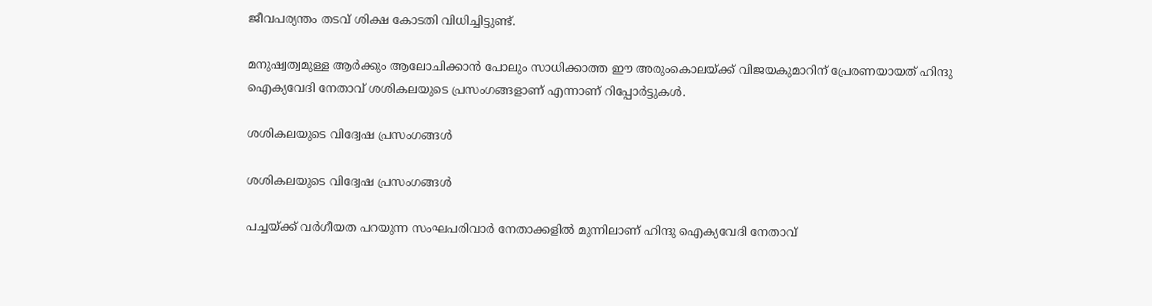ജീവപര്യന്തം തടവ് ശിക്ഷ കോടതി വിധിച്ചിട്ടുണ്ട്.

മനുഷ്വത്വമുള്ള ആര്‍ക്കും ആലോചിക്കാന്‍ പോലും സാധിക്കാത്ത ഈ അരുംകൊലയ്ക്ക് വിജയകുമാറിന് പ്രേരണയായത് ഹിന്ദു ഐക്യവേദി നേതാവ് ശശികലയുടെ പ്രസംഗങ്ങളാണ് എന്നാണ് റിപ്പോര്‍ട്ടുകള്‍.

ശശികലയുടെ വിദ്വേഷ പ്രസംഗങ്ങൾ

ശശികലയുടെ വിദ്വേഷ പ്രസംഗങ്ങൾ

പച്ചയ്ക്ക് വര്‍ഗീയത പറയുന്ന സംഘപരിവാര്‍ നേതാക്കളില്‍ മുന്നിലാണ് ഹിന്ദു ഐക്യവേദി നേതാവ്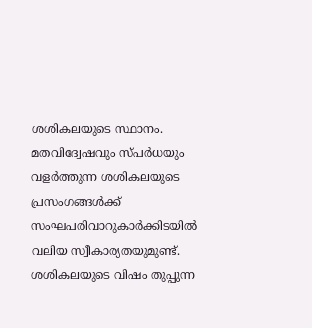ശശികലയുടെ സ്ഥാനം. മതവിദ്വേഷവും സ്പര്‍ധയും വളര്‍ത്തുന്ന ശശികലയുടെ പ്രസംഗങ്ങള്‍ക്ക് സംഘപരിവാറുകാര്‍ക്കിടയില്‍ വലിയ സ്വീകാര്യതയുമുണ്ട്. ശശികലയുടെ വിഷം തുപ്പുന്ന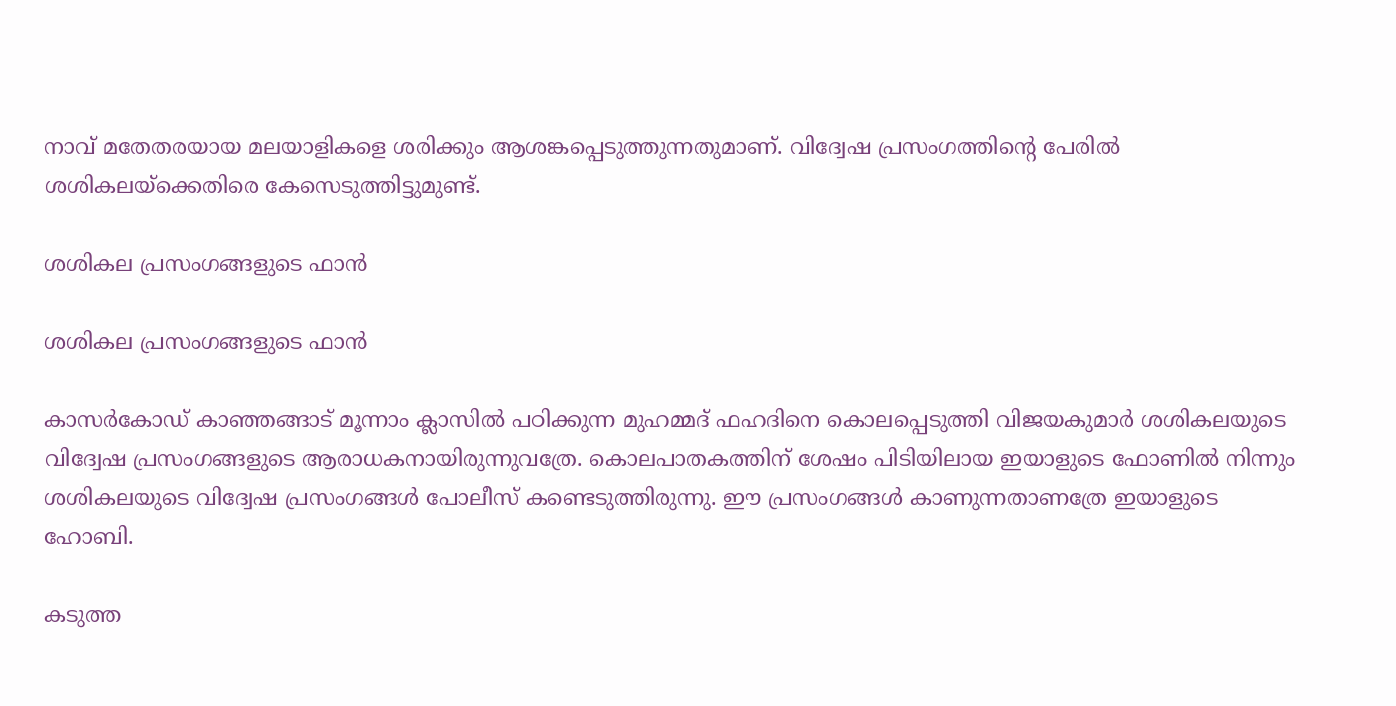നാവ് മതേതരയായ മലയാളികളെ ശരിക്കും ആശങ്കപ്പെടുത്തുന്നതുമാണ്. വിദ്വേഷ പ്രസംഗത്തിന്റെ പേരില്‍ ശശികലയ്‌ക്കെതിരെ കേസെടുത്തിട്ടുമുണ്ട്.

ശശികല പ്രസംഗങ്ങളുടെ ഫാൻ

ശശികല പ്രസംഗങ്ങളുടെ ഫാൻ

കാസര്‍കോഡ് കാഞ്ഞങ്ങാട് മൂന്നാം ക്ലാസില്‍ പഠിക്കുന്ന മുഹമ്മദ് ഫഹദിനെ കൊലപ്പെടുത്തി വിജയകുമാര്‍ ശശികലയുടെ വിദ്വേഷ പ്രസംഗങ്ങളുടെ ആരാധകനായിരുന്നുവത്രേ. കൊലപാതകത്തിന് ശേഷം പിടിയിലായ ഇയാളുടെ ഫോണില്‍ നിന്നും ശശികലയുടെ വിദ്വേഷ പ്രസംഗങ്ങള്‍ പോലീസ് കണ്ടെടുത്തിരുന്നു. ഈ പ്രസംഗങ്ങള്‍ കാണുന്നതാണത്രേ ഇയാളുടെ ഹോബി.

കടുത്ത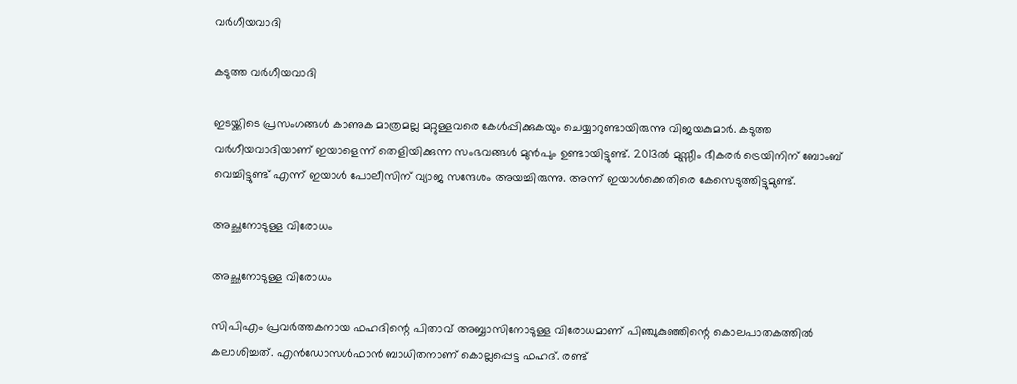വർഗീയവാദി

കടുത്ത വർഗീയവാദി

ഇടയ്ക്കിടെ പ്രസംഗങ്ങള്‍ കാണുക മാത്രമല്ല മറ്റുള്ളവരെ കേള്‍പ്പിക്കുകയും ചെയ്യാറുണ്ടായിരുന്നു വിജയകുമാര്‍. കടുത്ത വര്‍ഗീയവാദിയാണ് ഇയാളെന്ന് തെളിയിക്കുന്ന സംഭവങ്ങള്‍ മുന്‍പും ഉണ്ടായിട്ടുണ്ട്. 2013ല്‍ മുസ്സീം ഭീകരര്‍ ട്രെയിനിന് ബോംബ് വെച്ചിട്ടുണ്ട് എന്ന് ഇയാള്‍ പോലീസിന് വ്യാജ സന്ദേശം അയച്ചിരുന്നു. അന്ന് ഇയാള്‍ക്കെതിരെ കേസെടുത്തിട്ടുമുണ്ട്.

അച്ഛനോടുള്ള വിരോധം

അച്ഛനോടുള്ള വിരോധം

സിപിഎം പ്രവര്‍ത്തകനായ ഫഹദിന്റെ പിതാവ് അബ്ബാസിനോടുള്ള വിരോധമാണ് പിഞ്ചുകുഞ്ഞിന്റെ കൊലപാതകത്തില്‍ കലാശിച്ചത്. എന്‍ഡോസള്‍ഫാന്‍ ബാധിതനാണ് കൊല്ലപ്പെട്ട ഫഹദ്. രണ്ട്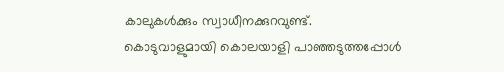കാലുകള്‍ക്കും സ്വാധീനക്കുറവുണ്ട്. കൊടുവാളുമായി കൊലയാളി പാഞ്ഞടുത്തപ്പോള്‍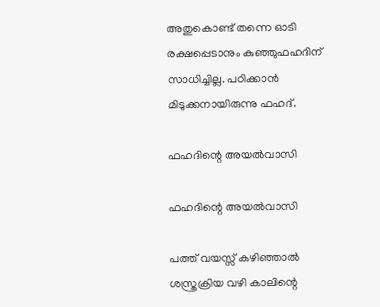അതുകൊണ്ട് തന്നെ ഓടി രക്ഷപ്പെടാനും കുഞ്ഞുഫഹദിന് സാധിച്ചില്ല. പഠിക്കാന്‍ മിടുക്കനായിരുന്നു ഫഹദ്.

ഫഹദിന്റെ അയൽവാസി

ഫഹദിന്റെ അയൽവാസി

പത്ത് വയസ്സ് കഴിഞ്ഞാല്‍ ശസ്ത്രക്രിയ വഴി കാലിന്റെ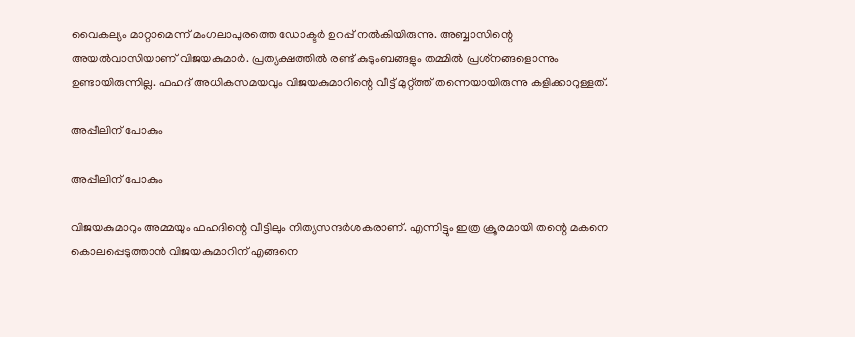വൈകല്യം മാറ്റാമെന്ന് മംഗലാപുരത്തെ ഡോക്ടര്‍ ഉറപ്പ് നല്‍കിയിരുന്നു. അബ്ബാസിന്റെ അയല്‍വാസിയാണ് വിജയകുമാര്‍. പ്രത്യക്ഷത്തില്‍ രണ്ട് കുടുംബങ്ങളും തമ്മില്‍ പ്രശ്‌നങ്ങളൊന്നും ഉണ്ടായിരുന്നില്ല. ഫഹദ് അധികസമയവും വിജയകുമാറിന്റെ വീട്ട് മുറ്റ്ത്ത് തന്നെയായിരുന്നു കളിക്കാറുള്ളത്.

അപ്പീലിന് പോകും

അപ്പീലിന് പോകും

വിജയകുമാറും അമ്മയും ഫഹദിന്റെ വീട്ടിലും നിത്യസന്ദര്‍ശകരാണ്. എന്നിട്ടും ഇത്ര ക്രൂരമായി തന്റെ മകനെ കൊലപ്പെടുത്താന്‍ വിജയകുമാറിന് എങ്ങനെ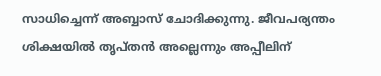സാധിച്ചെന്ന് അബ്ബാസ് ചോദിക്കുന്നു. ജീവപര്യന്തം ശിക്ഷയില്‍ തൃപ്തന്‍ അല്ലെന്നും അപ്പീലിന്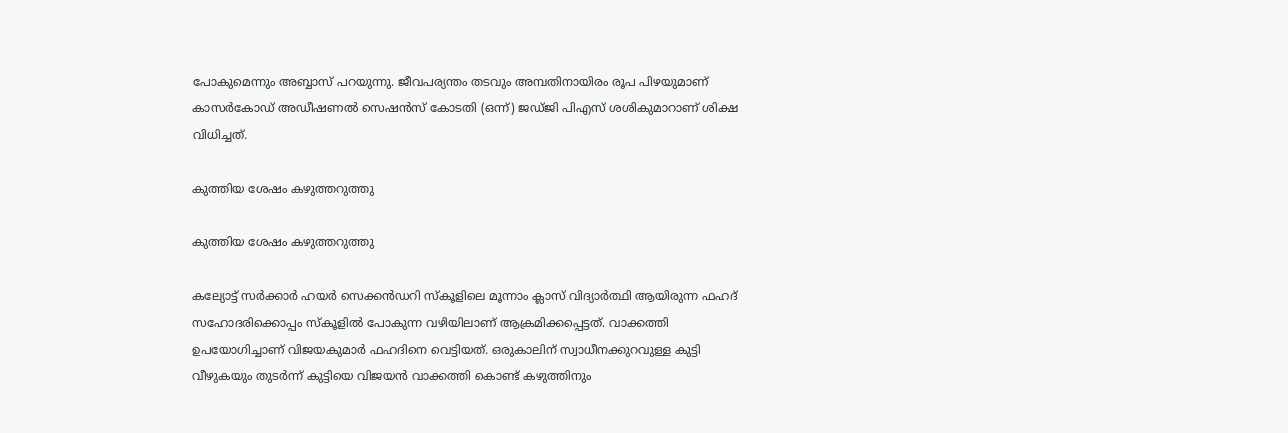പോകുമെന്നും അബ്ബാസ് പറയുന്നു. ജീവപര്യന്തം തടവും അമ്പതിനായിരം രൂപ പിഴയുമാണ് കാസര്‍കോഡ് അഡീഷണല്‍ സെഷന്‍സ് കോടതി (ഒന്ന്) ജഡ്ജി പിഎസ് ശശികുമാറാണ് ശിക്ഷ വിധിച്ചത്.

കുത്തിയ ശേഷം കഴുത്തറുത്തു

കുത്തിയ ശേഷം കഴുത്തറുത്തു

കല്യോട്ട് സര്‍ക്കാര്‍ ഹയര്‍ സെക്കന്‍ഡറി സ്‌കൂളിലെ മൂന്നാം ക്ലാസ് വിദ്യാര്‍ത്ഥി ആയിരുന്ന ഫഹദ് സഹോദരിക്കൊപ്പം സ്‌കൂളില്‍ പോകുന്ന വഴിയിലാണ് ആക്രമിക്കപ്പെട്ടത്. വാക്കത്തി ഉപയോഗിച്ചാണ് വിജയകുമാര്‍ ഫഹദിനെ വെട്ടിയത്. ഒരുകാലിന് സ്വാധീനക്കുറവുള്ള കുട്ടി വീഴുകയും തുടര്‍ന്ന് കുട്ടിയെ വിജയന്‍ വാക്കത്തി കൊണ്ട് കഴുത്തിനും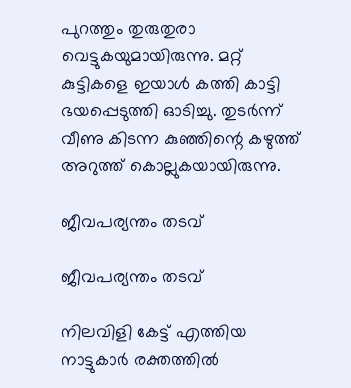പുറത്തും തുരുതുരാ വെട്ടുകയുമായിരുന്നു. മറ്റ് കുട്ടികളെ ഇയാൾ കത്തി കാട്ടി ഭയപ്പെടുത്തി ഓടിച്ചു. തുടർന്ന് വീണു കിടന്ന കുഞ്ഞിന്റെ കഴുത്ത് അറുത്ത് കൊല്ലുകയായിരുന്നു.

ജീവപര്യന്തം തടവ്

ജീവപര്യന്തം തടവ്

നിലവിളി കേട്ട് എത്തിയ നാട്ടുകാര്‍ രക്തത്തില്‍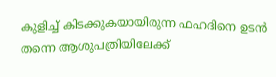കുളിച്ച് കിടക്കുകയായിരുന്ന ഫഹദിനെ ഉടന്‍ തന്നെ ആശുപത്രിയിലേക്ക്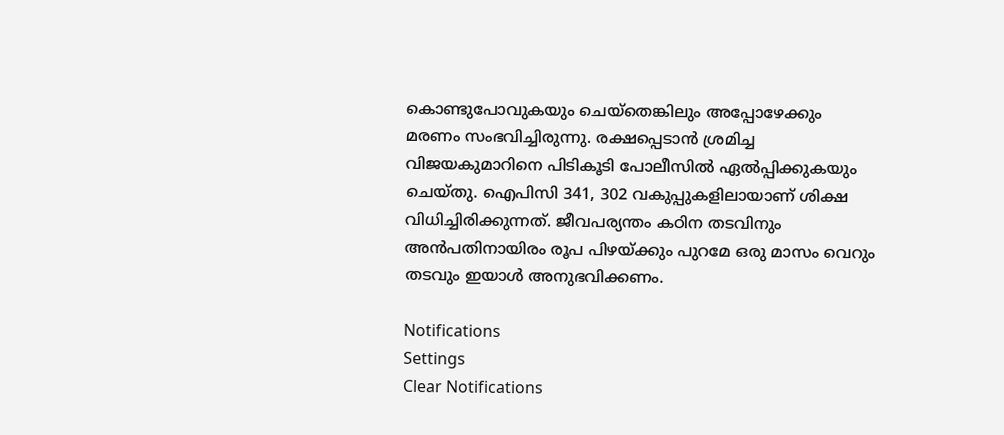കൊണ്ടുപോവുകയും ചെയ്‌തെങ്കിലും അപ്പോഴേക്കും മരണം സംഭവിച്ചിരുന്നു. രക്ഷപ്പെടാൻ ശ്രമിച്ച വിജയകുമാറിനെ പിടികൂടി പോലീസിൽ ഏൽപ്പിക്കുകയും ചെയ്തു. ഐപിസി 341, 302 വകുപ്പുകളിലായാണ് ശിക്ഷ വിധിച്ചിരിക്കുന്നത്. ജീവപര്യന്തം കഠിന തടവിനും അന്‍പതിനായിരം രൂപ പിഴയ്ക്കും പുറമേ ഒരു മാസം വെറും തടവും ഇയാള്‍ അനുഭവിക്കണം.

Notifications
Settings
Clear Notifications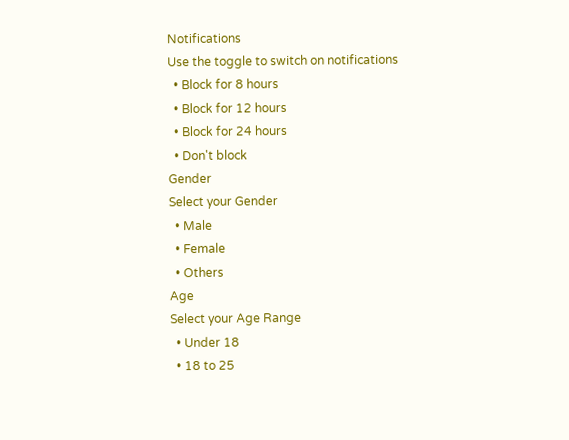Notifications
Use the toggle to switch on notifications
  • Block for 8 hours
  • Block for 12 hours
  • Block for 24 hours
  • Don't block
Gender
Select your Gender
  • Male
  • Female
  • Others
Age
Select your Age Range
  • Under 18
  • 18 to 25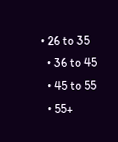• 26 to 35
  • 36 to 45
  • 45 to 55
  • 55+